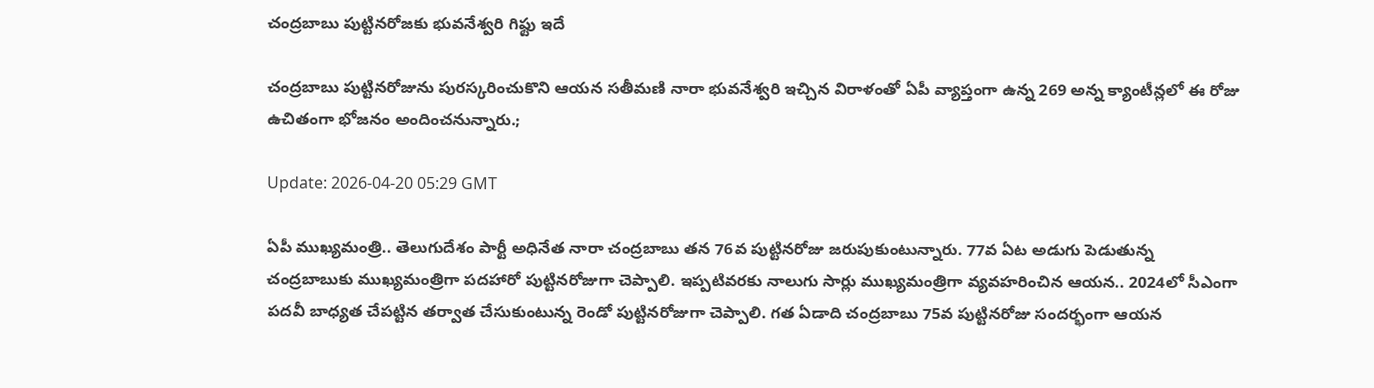చంద్రబాబు పుట్టినరోజకు భువనేశ్వరి గిఫ్టు ఇదే

చంద్రబాబు పుట్టినరోజును పురస్కరించుకొని ఆయన సతీమణి నారా భువనేశ్వరి ఇచ్చిన విరాళంతో ఏపీ వ్యాప్తంగా ఉన్న 269 అన్న క్యాంటీన్లలో ఈ రోజు ఉచితంగా భోజనం అందించనున్నారు.;

Update: 2026-04-20 05:29 GMT

ఏపీ ముఖ్యమంత్రి.. తెలుగుదేశం పార్టీ అధినేత నారా చంద్రబాబు తన 76వ పుట్టినరోజు జరుపుకుంటున్నారు. 77వ ఏట అడుగు పెడుతున్న చంద్రబాబుకు ముఖ్యమంత్రిగా పదహారో పుట్టినరోజుగా చెప్పాలి. ఇప్పటివరకు నాలుగు సార్లు ముఖ్యమంత్రిగా వ్యవహరించిన ఆయన.. 2024లో సీఎంగా పదవీ బాధ్యత చేపట్టిన తర్వాత చేసుకుంటున్న రెండో పుట్టినరోజుగా చెప్పాలి. గత ఏడాది చంద్రబాబు 75వ పుట్టినరోజు సందర్భంగా ఆయన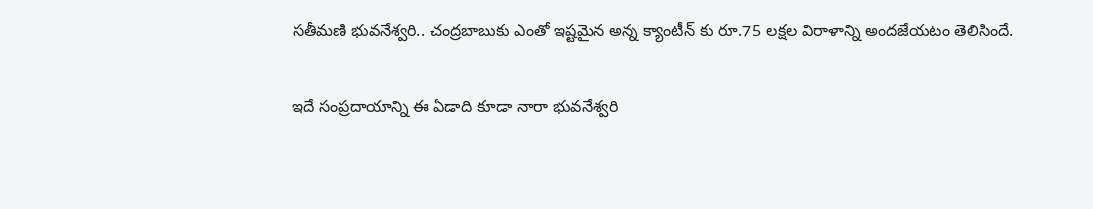సతీమణి భువనేశ్వరి.. చంద్రబాబుకు ఎంతో ఇష్టమైన అన్న క్యాంటీన్ కు రూ.75 లక్షల విరాళాన్ని అందజేయటం తెలిసిందే.

ఇదే సంప్రదాయాన్ని ఈ ఏడాది కూడా నారా భువనేశ్వరి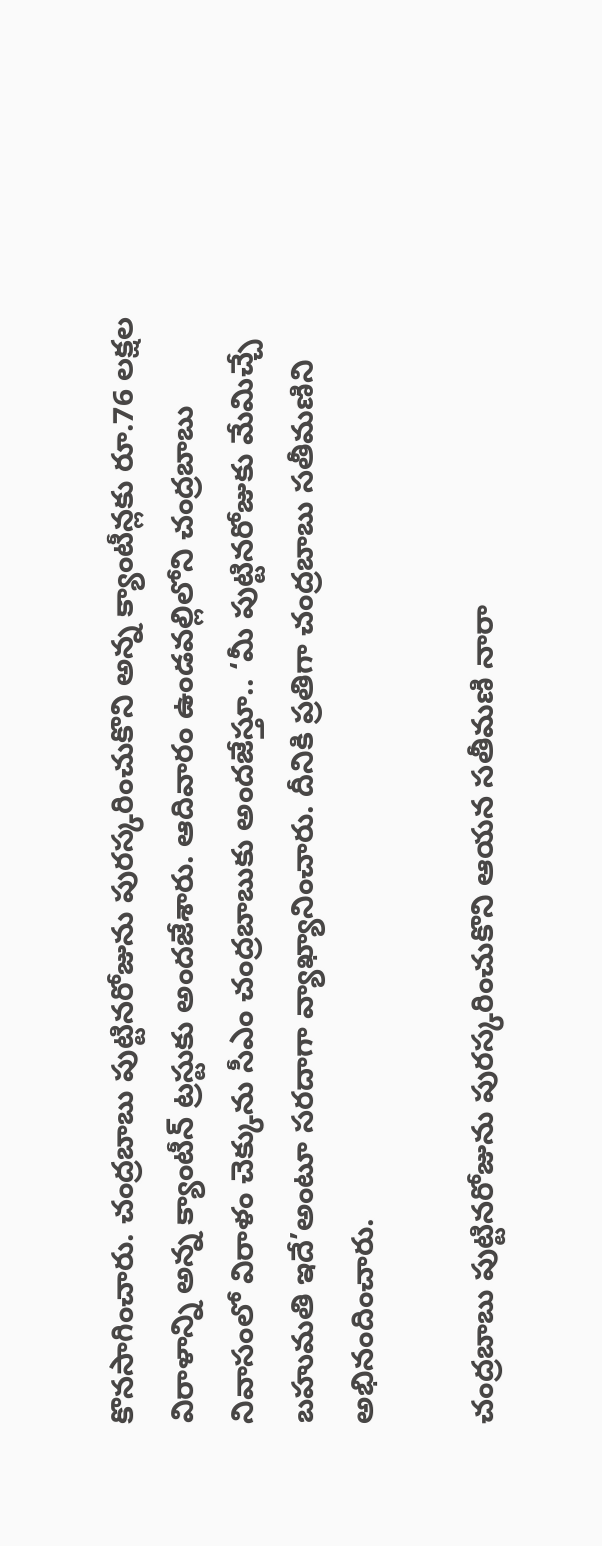కొనసాగించారు. చంద్రబాబు పుట్టినరోజును పురస్కరించుకొని అన్న క్యాంటీన్లకు రూ.76 లక్షల విరాళాన్ని అన్న క్యాంటీన్ ట్రస్టుకు అందజేశారు. ఆదివారం ఉండవల్లిలోని చంద్రబాబు నివాసంలో విరాళం చెక్కును సీఎం చంద్రబాబుకు అందజేస్తూ.. ‘మీ పుట్టినరోజుకు మేమిచ్చే బహుమతి ఇదే’అంటూ సరదాగా వ్యాఖ్యానించారు. దీనికి ప్రతిగా చంద్రబాబు సతీమణిని అభినందించారు.

చంద్రబాబు పుట్టినరోజును పురస్కరించుకొని ఆయన సతీమణి నారా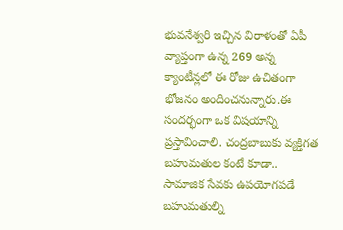భువనేశ్వరి ఇచ్చిన విరాళంతో ఏపీ వ్యాప్తంగా ఉన్న 269 అన్న క్యాంటీన్లలో ఈ రోజు ఉచితంగా భోజనం అందించనున్నారు.ఈ సందర్భంగా ఒక విషయాన్ని ప్రస్తావించాలి. చంద్రబాబుకు వ్యక్తిగత బహుమతుల కంటే కూడా.. సామాజిక సేవకు ఉపయోగపడే బహుమతుల్ని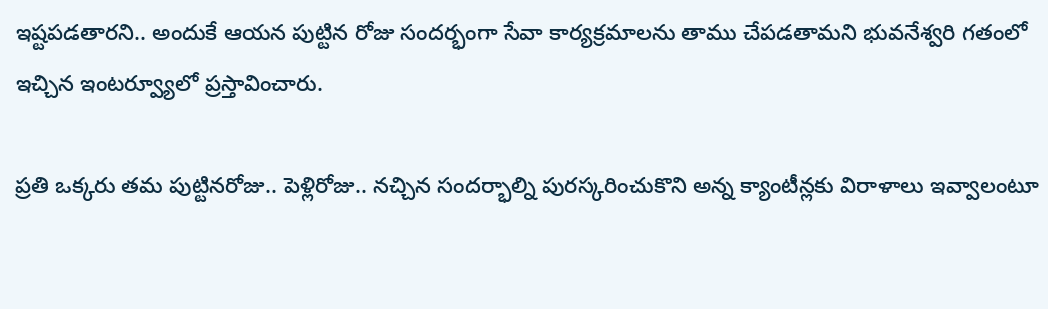ఇష్టపడతారని.. అందుకే ఆయన పుట్టిన రోజు సందర్భంగా సేవా కార్యక్రమాలను తాము చేపడతామని భువనేశ్వరి గతంలో ఇచ్చిన ఇంటర్వ్యూలో ప్రస్తావించారు.

ప్రతి ఒక్కరు తమ పుట్టినరోజు.. పెళ్లిరోజు.. నచ్చిన సందర్భాల్ని పురస్కరించుకొని అన్న క్యాంటీన్లకు విరాళాలు ఇవ్వాలంటూ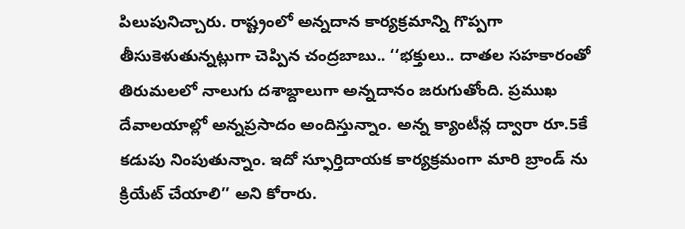పిలుపునిచ్చారు. రాష్ట్రంలో అన్నదాన కార్యక్రమాన్ని గొప్పగా తీసుకెళుతున్నట్లుగా చెప్పిన చంద్రబాబు.. ‘‘భక్తులు.. దాతల సహకారంతో తిరుమలలో నాలుగు దశాబ్దాలుగా అన్నదానం జరుగుతోంది. ప్రముఖ దేవాలయాల్లో అన్నప్రసాదం అందిస్తున్నాం. అన్న క్యాంటీన్ల ద్వారా రూ.5కే కడుపు నింపుతున్నాం. ఇదో స్ఫూర్తిదాయక కార్యక్రమంగా మారి బ్రాండ్ ను క్రియేట్ చేయాలి’’ అని కోరారు.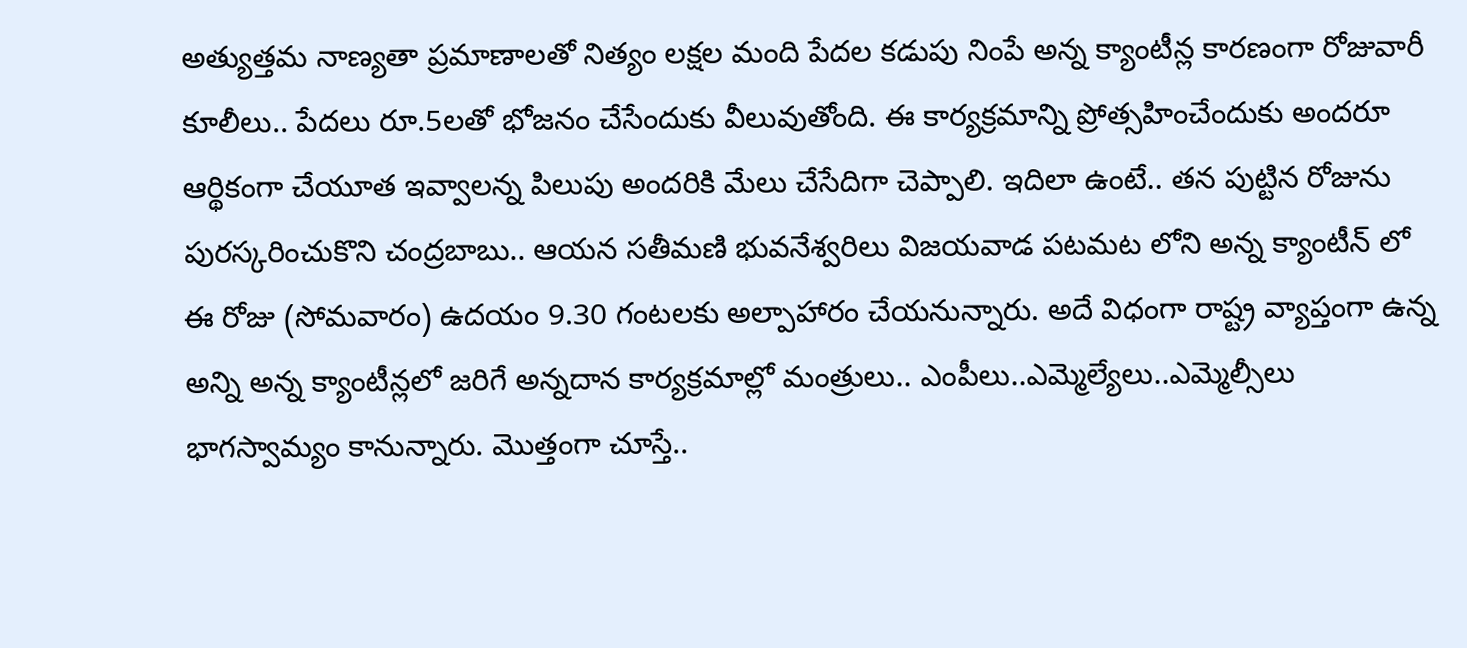అత్యుత్తమ నాణ్యతా ప్రమాణాలతో నిత్యం లక్షల మంది పేదల కడుపు నింపే అన్న క్యాంటీన్ల కారణంగా రోజువారీ కూలీలు.. పేదలు రూ.5లతో భోజనం చేసేందుకు వీలువుతోంది. ఈ కార్యక్రమాన్ని ప్రోత్సహించేందుకు అందరూ ఆర్థికంగా చేయూత ఇవ్వాలన్న పిలుపు అందరికి మేలు చేసేదిగా చెప్పాలి. ఇదిలా ఉంటే.. తన పుట్టిన రోజును పురస్కరించుకొని చంద్రబాబు.. ఆయన సతీమణి భువనేశ్వరిలు విజయవాడ పటమట లోని అన్న క్యాంటీన్ లో ఈ రోజు (సోమవారం) ఉదయం 9.30 గంటలకు అల్పాహారం చేయనున్నారు. అదే విధంగా రాష్ట్ర వ్యాప్తంగా ఉన్న అన్ని అన్న క్యాంటీన్లలో జరిగే అన్నదాన కార్యక్రమాల్లో మంత్రులు.. ఎంపీలు..ఎమ్మెల్యేలు..ఎమ్మెల్సీలు భాగస్వామ్యం కానున్నారు. మొత్తంగా చూస్తే..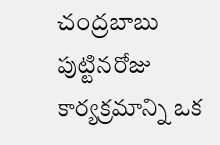చంద్రబాబు పుట్టినరోజు కార్యక్రమాన్ని ఒక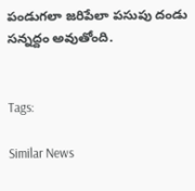పండుగలా జరిపేలా పసుపు దండు సన్నద్దం అవుతోంది.


Tags:

Similar News